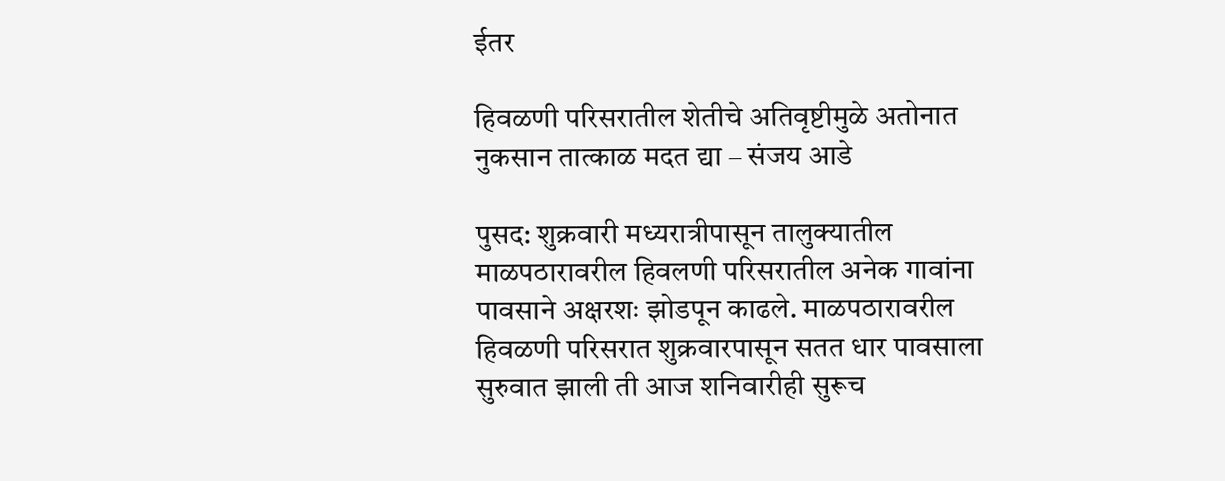ईतर

हिवळणी परिसरातील शेतीचे अतिवृष्टीमुळे अतोनात नुकसान तात्काळ मदत द्या – संजय आडे

पुसद: शुक्रवारी मध्यरात्रीपासून तालुक्यातील माळपठारावरील हिवलणी परिसरातील अनेक गावांना पावसाने अक्षरशः झोडपून काढले. माळपठारावरील हिवळणी परिसरात शुक्रवारपासून सतत धार पावसाला सुरुवात झाली ती आज शनिवारीही सुरूच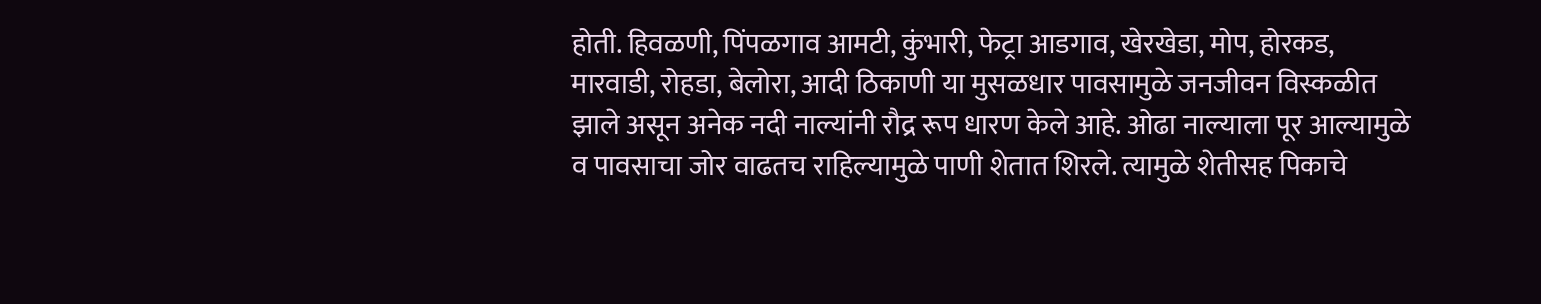होती. हिवळणी, पिंपळगाव आमटी, कुंभारी, फेट्रा आडगाव, खेरखेडा, मोप, होरकड, मारवाडी, रोहडा, बेलोरा, आदी ठिकाणी या मुसळधार पावसामुळे जनजीवन विस्कळीत झाले असून अनेक नदी नाल्यांनी रौद्र रूप धारण केले आहे. ओढा नाल्याला पूर आल्यामुळे व पावसाचा जोर वाढतच राहिल्यामुळे पाणी शेतात शिरले. त्यामुळे शेतीसह पिकाचे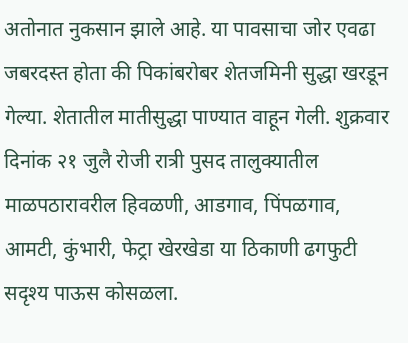अतोनात नुकसान झाले आहे. या पावसाचा जोर एवढा जबरदस्त होता की पिकांबरोबर शेतजमिनी सुद्धा खरडून गेल्या. शेतातील मातीसुद्धा पाण्यात वाहून गेली. शुक्रवार दिनांक २१ जुलै रोजी रात्री पुसद तालुक्यातील माळपठारावरील हिवळणी, आडगाव, पिंपळगाव, आमटी, कुंभारी, फेट्रा खेरखेडा या ठिकाणी ढगफुटी सदृश्य पाऊस कोसळला.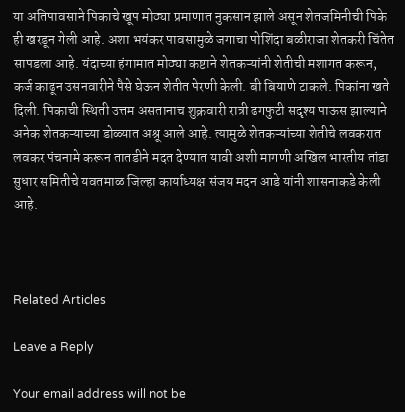या अतिपावसाने पिकाचे खूप मोठ्या प्रमाणात नुकसान झाले असून शेतजमिनीची पिके ही खरडून गेली आहे. अशा भयंकर पावसामुळे जगाचा पोशिंदा बळीराजा शेतकरी चिंतेत सापडला आहे. यंदाच्या हंगामात मोठ्या कष्टाने शेतकऱ्यांनी शेतीची मशागत करून, कर्ज काढून उसनवारीने पैसे घेऊन शेतीत पेरणी केली. बी बियाणे टाकले. पिकांना खते दिली. पिकाची स्थिती उत्तम असतानाच शुक्रवारी रात्री ढगफुटी सदृश्य पाऊस झाल्याने अनेक शेतकऱ्याच्या डोळ्यात अश्रू आले आहे. त्यामुळे शेतकऱ्यांच्या शेतीचे लवकरात लवकर पंचनामे करून तातडीने मदत देण्यात यावी अशी मागणी अखिल भारतीय तांडा सुधार समितीचे यवतमाळ जिल्हा कार्याध्यक्ष संजय मदन आडे यांनी शासनाकडे केली आहे.



Related Articles

Leave a Reply

Your email address will not be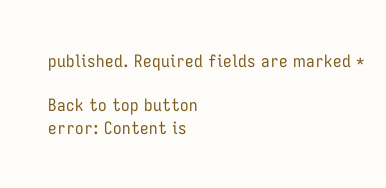published. Required fields are marked *

Back to top button
error: Content is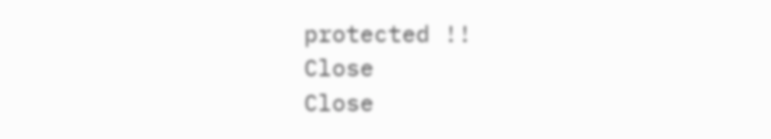protected !!
Close
Close